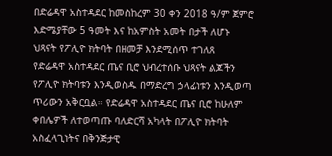በድሬዳዋ አስተዳደር ከመስከረም 30 ቀን 2018 ዓ/ም ጀምሮ እድሜያቸው 5 ዓመት እና ከአምስት አመት በታች ለሆኑ ህጻናት የፖሊዮ ክትባት በዘመቻ እንደሚሰጥ ተገለጸ
የድሬዳዋ አስተዳደር ጤና ቢሮ ህብረተሰቡ ህጻናት ልጆችን የፖሊዮ ክትባቱን እንዲወስዱ በማድረግ ኃላፊነቱን እንዲወጣ ጥሪውን አቅርቧል። የድሬዳዋ አስተዳደር ጤና ቢሮ ከሁለም ቀበሌዎች ለተወጣጡ ባለድርሻ አካላት በፖሊዮ ክትባት አስፈላጊነትና በቅንጅታዊ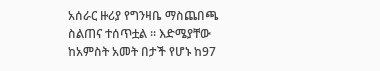አሰራር ዙሪያ የግንዛቤ ማስጨበጫ ስልጠና ተሰጥቷል ። እድሜያቸው ከአምስት አመት በታች የሆኑ ከ97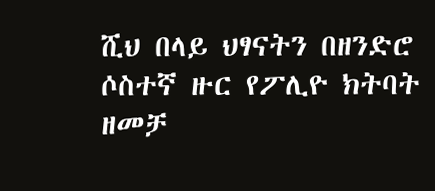ሺህ በላይ ህፃናትን በዘንድሮ ሶስተኛ ዙር የፖሊዮ ክትባት ዘመቻ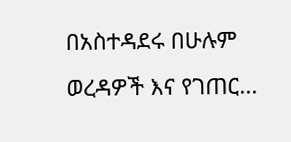በአስተዳደሩ በሁሉም ወረዳዎች እና የገጠር…